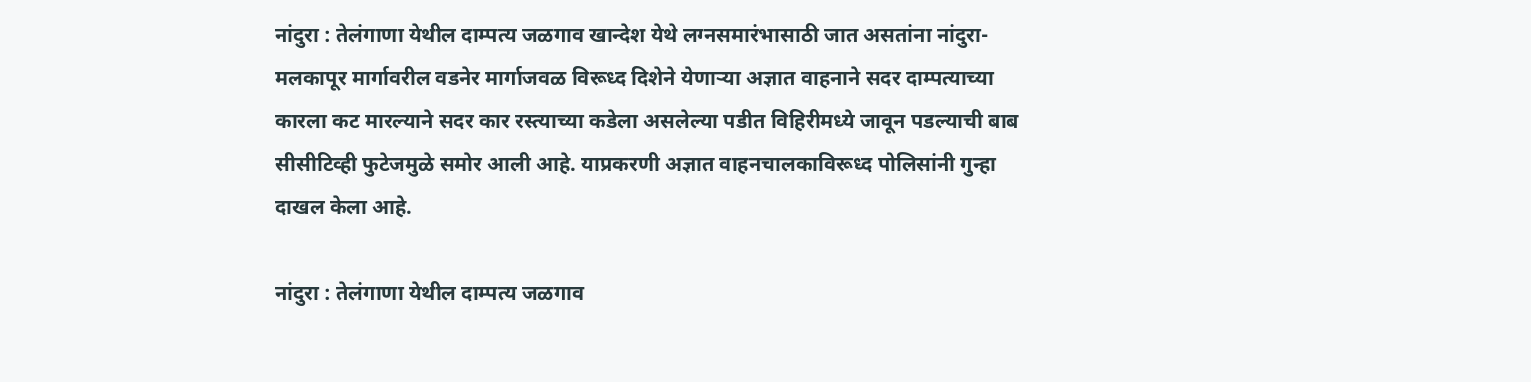नांदुरा : तेलंगाणा येथील दाम्पत्य जळगाव खान्देश येथे लग्नसमारंभासाठी जात असतांना नांदुरा-मलकापूर मार्गावरील वडनेर मार्गाजवळ विरूध्द दिशेने येणाऱ्या अज्ञात वाहनाने सदर दाम्पत्याच्या कारला कट मारल्याने सदर कार रस्त्याच्या कडेला असलेल्या पडीत विहिरीमध्ये जावून पडल्याची बाब सीसीटिव्ही फुटेजमुळे समोर आली आहे. याप्रकरणी अज्ञात वाहनचालकाविरूध्द पोलिसांनी गुन्हा दाखल केला आहे.

नांदुरा : तेलंगाणा येथील दाम्पत्य जळगाव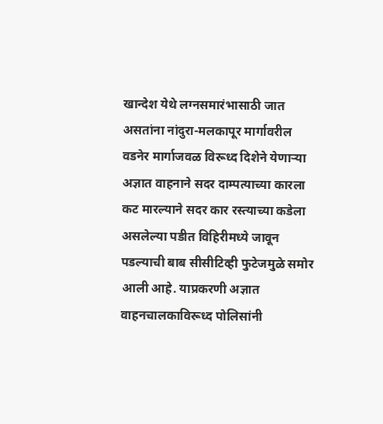खान्देश येथे लग्नसमारंभासाठी जात असतांना नांदुरा-मलकापूर मार्गावरील वडनेर मार्गाजवळ विरूध्द दिशेने येणाऱ्या अज्ञात वाहनाने सदर दाम्पत्याच्या कारला कट मारल्याने सदर कार रस्त्याच्या कडेला असलेल्या पडीत विहिरीमध्ये जावून पडल्याची बाब सीसीटिव्ही फुटेजमुळे समोर आली आहे. याप्रकरणी अज्ञात वाहनचालकाविरूध्द पोलिसांनी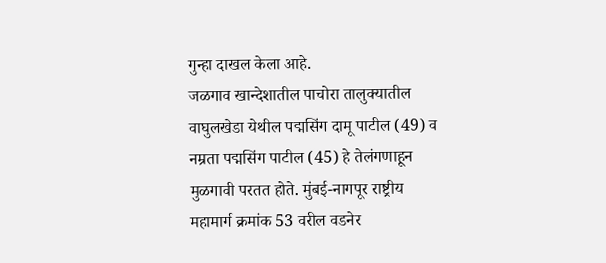गुन्हा दाखल केला आहे.
जळगाव खान्देशातील पाचोरा तालुक्यातील वाघुलखेडा येथील पद्मसिंग दामू पाटील (49) व नम्रता पद्मसिंग पाटील (45) हे तेलंगणाहून मुळगावी परतत होते. मुंबई-नागपूर राष्ट्रीय महामार्ग क्रमांक 53 वरील वडनेर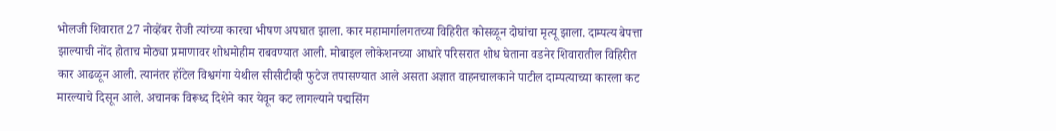भोलजी शिवारात 27 नोव्हेंबर रोजी त्यांच्या कारचा भीषण अपघात झाला. कार महामार्गालगतच्या विहिरीत कोसळून दोघांचा मृत्यू झाला. दाम्पत्य बेपत्ता झाल्याची नोंद होताच मोठ्या प्रमाणावर शोधमोहीम राबवण्यात आली. मोबाइल लोकेशनच्या आधारे परिसरात शोध घेताना वडनेर शिवारातील विहिरीत कार आढळून आली. त्यानंतर हॉटेल विश्वगंगा येथील सीसीटीव्ही फुटेज तपासण्यात आले असता अज्ञात वाहनचालकाने पाटील दाम्पत्याच्या कारला कट मारल्याचे दिसून आले. अचानक विरूध्द दिशेने कार येवून कट लागल्याने पद्मसिंग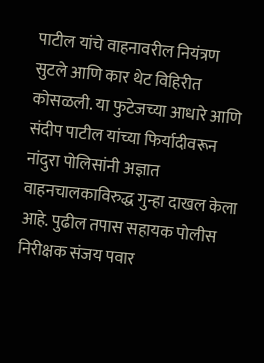पाटील यांचे वाहनावरील नियंत्रण सुटले आणि कार थेट विहिरीत कोसळली. या फुटेजच्या आधारे आणि संदीप पाटील यांच्या फिर्यादीवरून नांदुरा पोलिसांनी अज्ञात वाहनचालकाविरुद्ध गुन्हा दाखल केला आहे. पुढील तपास सहायक पोलीस निरीक्षक संजय पवार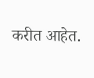करीत आहेत.